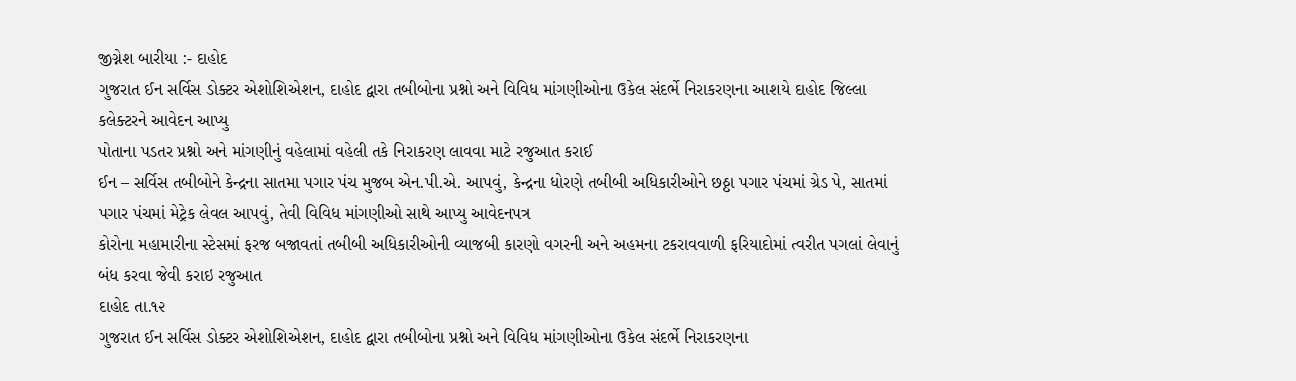જીગ્નેશ બારીયા :- દાહોદ
ગુજરાત ઈન સર્વિસ ડોક્ટર એશોશિએશન, દાહોદ દ્વારા તબીબોના પ્રશ્નો અને વિવિધ માંગણીઓના ઉકેલ સંદર્ભે નિરાકરણના આશયે દાહોદ જિલ્લા કલેક્ટરને આવેદન આપ્યુ
પોતાના પડતર પ્રશ્નો અને માંગણીનું વહેલામાં વહેલી તકે નિરાકરણ લાવવા માટે રજુઆત કરાઈ
ઈન – સર્વિસ તબીબોને કેન્દ્રના સાતમા પગાર પંચ મુજબ એન.પી.એ. આપવું, કેન્દ્રના ધોરણે તબીબી અધિકારીઓને છઠ્ઠા પગાર પંચમાં ગ્રેડ પે, સાતમાં પગાર પંચમાં મેટ્રેક લેવલ આપવું, તેવી વિવિધ માંગણીઓ સાથે આપ્યુ આવેદનપત્ર
કોરોના મહામારીના સ્ટેસમાં ફરજ બજાવતાં તબીબી અધિકારીઓની વ્યાજબી કારણો વગરની અને અહમના ટકરાવવાળી ફરિયાદોમાં ત્વરીત પગલાં લેવાનું બંધ કરવા જેવી કરાઇ રજુઆત
દાહોદ તા.૧૨
ગુજરાત ઈન સર્વિસ ડોક્ટર એશોશિએશન, દાહોદ દ્વારા તબીબોના પ્રશ્નો અને વિવિધ માંગણીઓના ઉકેલ સંદર્ભે નિરાકરણના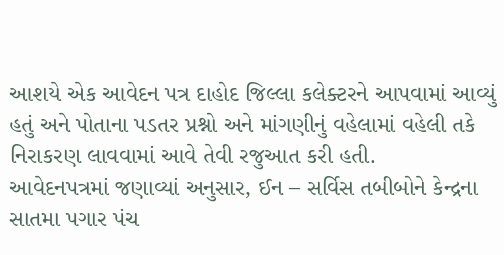આશયે એક આવેદન પત્ર દાહોદ જિલ્લા કલેક્ટરને આપવામાં આવ્યું હતું અને પોતાના પડતર પ્રશ્નો અને માંગણીનું વહેલામાં વહેલી તકે નિરાકરણ લાવવામાં આવે તેવી રજુઆત કરી હતી.
આવેદનપત્રમાં જણાવ્યાં અનુસાર, ઈન – સર્વિસ તબીબોને કેન્દ્રના સાતમા પગાર પંચ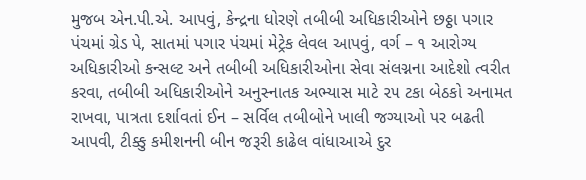મુજબ એન.પી.એ. આપવું, કેન્દ્રના ધોરણે તબીબી અધિકારીઓને છઠ્ઠા પગાર પંચમાં ગ્રેડ પે, સાતમાં પગાર પંચમાં મેટ્રેક લેવલ આપવું, વર્ગ – ૧ આરોગ્ય અધિકારીઓ કન્સલ્ટ અને તબીબી અધિકારીઓના સેવા સંલગ્નના આદેશો ત્વરીત કરવા, તબીબી અધિકારીઓને અનુસ્નાતક અભ્યાસ માટે ૨૫ ટકા બેઠકો અનામત રાખવા, પાત્રતા દર્શાવતાં ઈન – સર્વિલ તબીબોને ખાલી જગ્યાઓ પર બઢતી આપવી, ટીક્કુ કમીશનની બીન જરૂરી કાઢેલ વાંધાઆએ દુર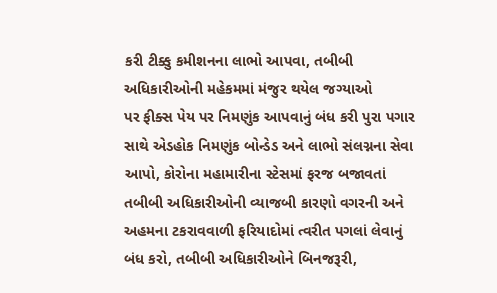કરી ટીક્કુ કમીશનના લાભો આપવા, તબીબી અધિકારીઓની મહેકમમાં મંજુર થયેલ જગ્યાઓ
પર ફીક્સ પેય પર નિમણુંક આપવાનું બંધ કરી પુરા પગાર સાથે એડહોક નિમણુંક બોન્ડેડ અને લાભો સંલગ્નના સેવા આપો, કોરોના મહામારીના સ્ટેસમાં ફરજ બજાવતાં તબીબી અધિકારીઓની વ્યાજબી કારણો વગરની અને અહમના ટકરાવવાળી ફરિયાદોમાં ત્વરીત પગલાં લેવાનું બંધ કરો, તબીબી અધિકારીઓને બિનજરૂરી,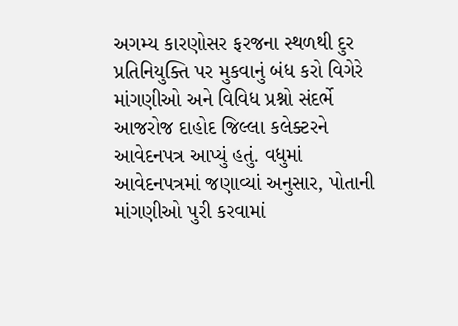અગમ્ય કારણોસર ફરજના સ્થળથી દુર પ્રતિનિયુક્તિ પર મુકવાનું બંધ કરો વિગેરે માંગણીઓ અને વિવિધ પ્રશ્નો સંદર્ભે આજરોજ દાહોદ જિલ્લા કલેક્ટરને આવેદનપત્ર આપ્યું હતું. વધુમાં આવેદનપત્રમાં જણાવ્યાં અનુસાર, પોતાની માંગણીઓ પુરી કરવામાં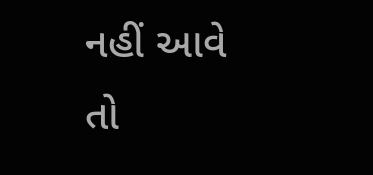નહીં આવે તો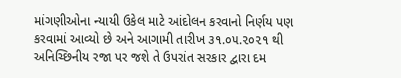માંગણીઓના ન્યાયી ઉકેલ માટે આંદોલન કરવાનો નિર્ણય પણ કરવામાં આવ્યો છે અને આગામી તારીખ ૩૧.૦૫.૨૦૨૧ થી અનિચ્છિનીય રજા પર જશે તે ઉપરાંત સરકાર દ્વારા દમ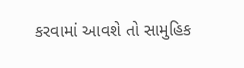કરવામાં આવશે તો સામુહિક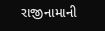રાજીનામાની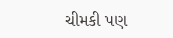ચીમકી પણ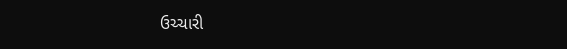ઉચ્ચારી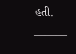હતી.
———